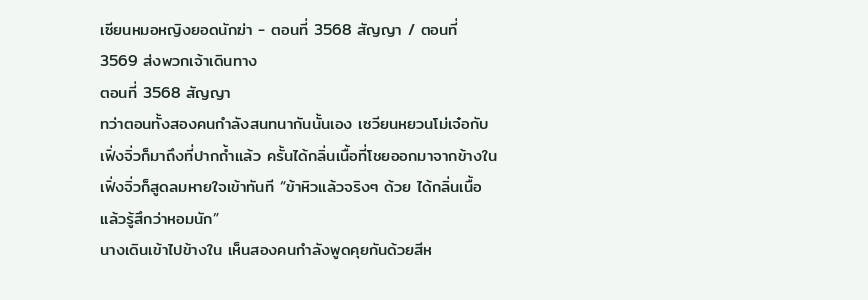เซียนหมอหญิงยอดนักฆ่า - ตอนที่ 3568 สัญญา / ตอนที่ 3569 ส่งพวกเจ้าเดินทาง
ตอนที่ 3568 สัญญา
ทว่าตอนทั้งสองคนกำลังสนทนากันนั้นเอง เซวียนหยวนโม่เจ๋อกับเฟิ่งจิ่วก็มาถึงที่ปากถ้ำแล้ว ครั้นได้กลิ่นเนื้อที่โชยออกมาจากข้างใน เฟิ่งจิ่วก็สูดลมหายใจเข้าทันที “ข้าหิวแล้วจริงๆ ด้วย ได้กลิ่นเนื้อแล้วรู้สึกว่าหอมนัก”
นางเดินเข้าไปข้างใน เห็นสองคนกำลังพูดคุยกันด้วยสีห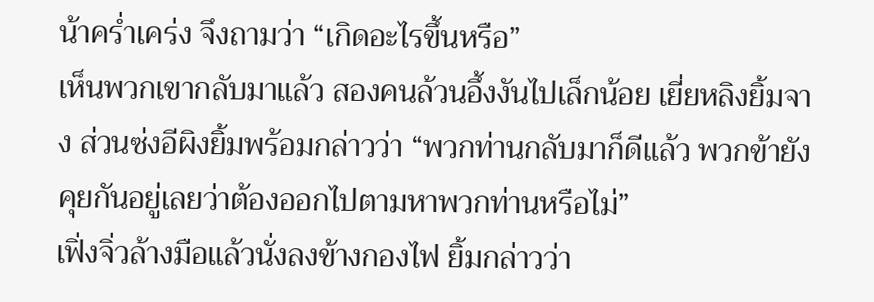น้าคร่ำเคร่ง จึงถามว่า “เกิดอะไรขึ้นหรือ”
เห็นพวกเขากลับมาแล้ว สองคนล้วนอึ้งงันไปเล็กน้อย เยี่ยหลิงยิ้มจาง ส่วนซ่งอีผิงยิ้มพร้อมกล่าวว่า “พวกท่านกลับมาก็ดีแล้ว พวกข้ายังคุยกันอยู่เลยว่าต้องออกไปตามหาพวกท่านหรือไม่”
เฟิ่งจิ่วล้างมือแล้วนั่งลงข้างกองไฟ ยิ้มกล่าวว่า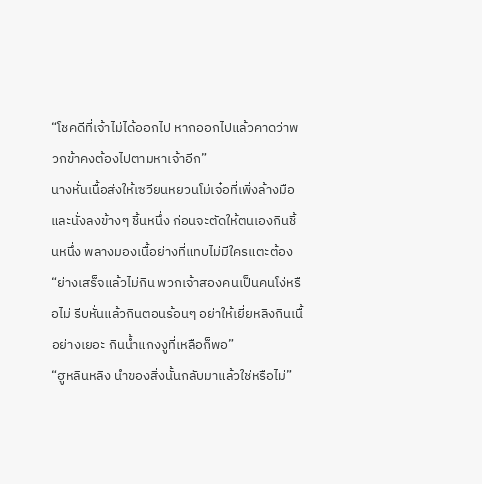“โชคดีที่เจ้าไม่ได้ออกไป หากออกไปแล้วคาดว่าพวกข้าคงต้องไปตามหาเจ้าอีก”
นางหั่นเนื้อส่งให้เซวียนหยวนโม่เจ๋อที่เพิ่งล้างมือและนั่งลงข้างๆ ชิ้นหนึ่ง ก่อนจะตัดให้ตนเองกินชิ้นหนึ่ง พลางมองเนื้อย่างที่แทบไม่มีใครแตะต้อง “ย่างเสร็จแล้วไม่กิน พวกเจ้าสองคนเป็นคนโง่หรือไม่ รีบหั่นแล้วกินตอนร้อนๆ อย่าให้เยี่ยหลิงกินเนื้อย่างเยอะ กินน้ำแกงงูที่เหลือก็พอ”
“ฮูหลินหลิง นำของสิ่งนั้นกลับมาแล้วใช่หรือไม่”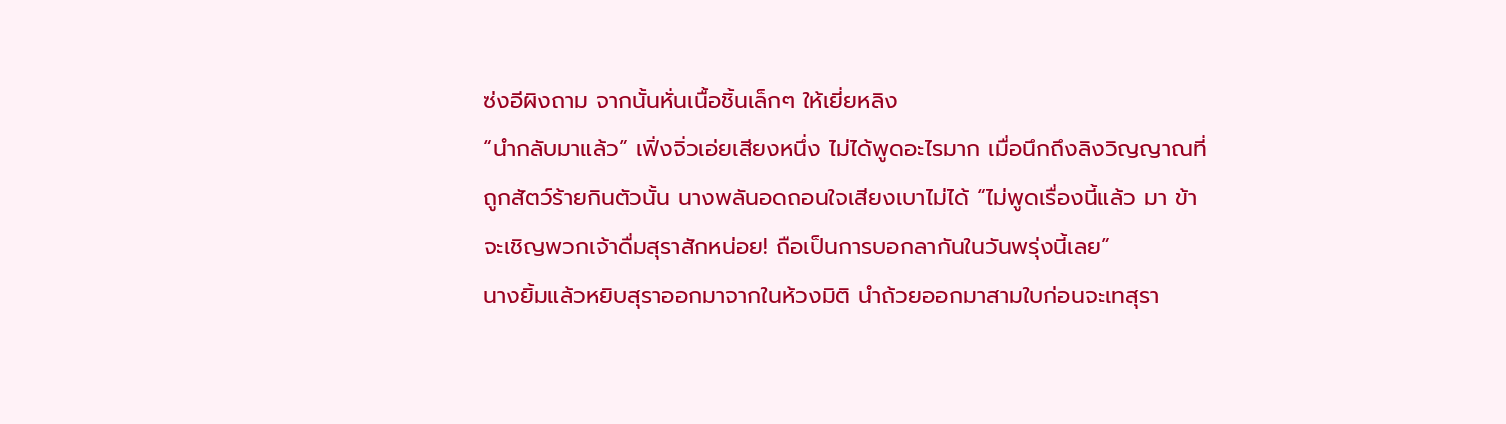ซ่งอีผิงถาม จากนั้นหั่นเนื้อชิ้นเล็กๆ ให้เยี่ยหลิง
“นำกลับมาแล้ว” เฟิ่งจิ่วเอ่ยเสียงหนึ่ง ไม่ได้พูดอะไรมาก เมื่อนึกถึงลิงวิญญาณที่ถูกสัตว์ร้ายกินตัวนั้น นางพลันอดถอนใจเสียงเบาไม่ได้ “ไม่พูดเรื่องนี้แล้ว มา ข้าจะเชิญพวกเจ้าดื่มสุราสักหน่อย! ถือเป็นการบอกลากันในวันพรุ่งนี้เลย”
นางยิ้มแล้วหยิบสุราออกมาจากในห้วงมิติ นำถ้วยออกมาสามใบก่อนจะเทสุรา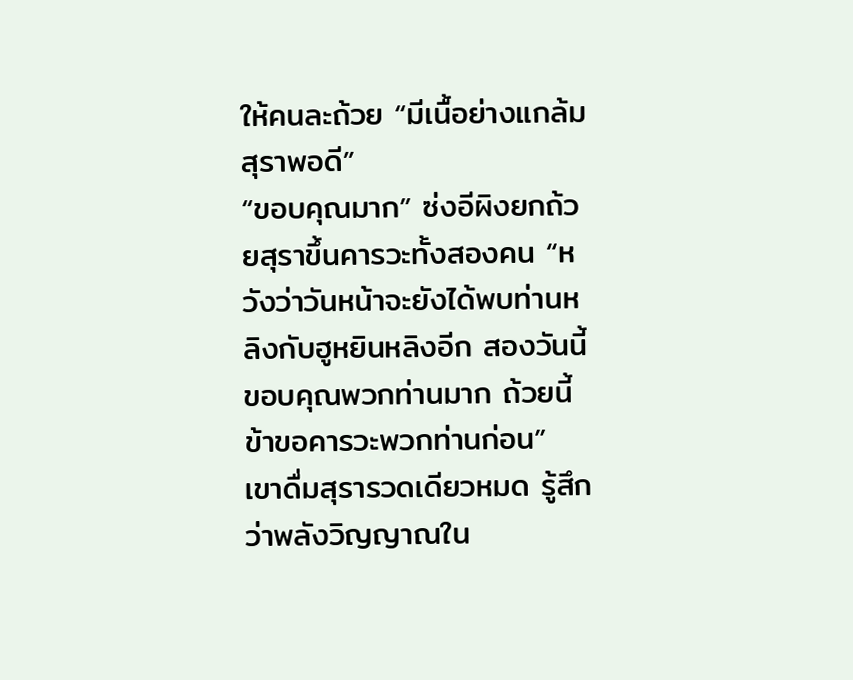ให้คนละถ้วย “มีเนื้อย่างแกล้มสุราพอดี”
“ขอบคุณมาก” ซ่งอีผิงยกถ้วยสุราขึ้นคารวะทั้งสองคน “หวังว่าวันหน้าจะยังได้พบท่านหลิงกับฮูหยินหลิงอีก สองวันนี้ขอบคุณพวกท่านมาก ถ้วยนี้ข้าขอคารวะพวกท่านก่อน”
เขาดื่มสุรารวดเดียวหมด รู้สึกว่าพลังวิญญาณใน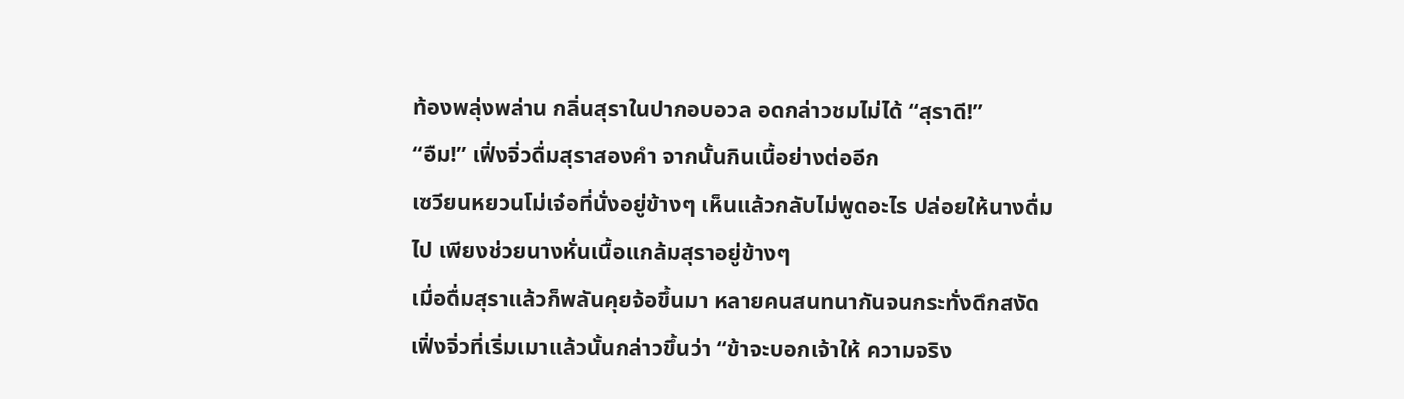ท้องพลุ่งพล่าน กลิ่นสุราในปากอบอวล อดกล่าวชมไม่ได้ “สุราดี!”
“อืม!” เฟิ่งจิ่วดื่มสุราสองคำ จากนั้นกินเนื้อย่างต่ออีก
เซวียนหยวนโม่เจ๋อที่นั่งอยู่ข้างๆ เห็นแล้วกลับไม่พูดอะไร ปล่อยให้นางดื่มไป เพียงช่วยนางหั่นเนื้อแกล้มสุราอยู่ข้างๆ
เมื่อดื่มสุราแล้วก็พลันคุยจ้อขึ้นมา หลายคนสนทนากันจนกระทั่งดึกสงัด เฟิ่งจิ่วที่เริ่มเมาแล้วนั้นกล่าวขึ้นว่า “ข้าจะบอกเจ้าให้ ความจริง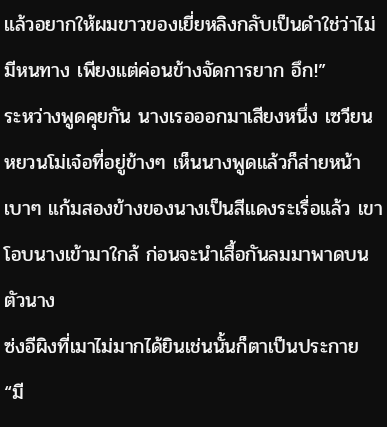แล้วอยากให้ผมขาวของเยี่ยหลิงกลับเป็นดำใช่ว่าไม่มีหนทาง เพียงแต่ค่อนข้างจัดการยาก อึก!”
ระหว่างพูดคุยกัน นางเรอออกมาเสียงหนึ่ง เซวียนหยวนโม่เจ๋อที่อยู่ข้างๆ เห็นนางพูดแล้วก็ส่ายหน้าเบาๆ แก้มสองข้างของนางเป็นสีแดงระเรื่อแล้ว เขาโอบนางเข้ามาใกล้ ก่อนจะนำเสื้อกันลมมาพาดบนตัวนาง
ซ่งอีผิงที่เมาไม่มากได้ยินเช่นนั้นก็ตาเป็นประกาย “มี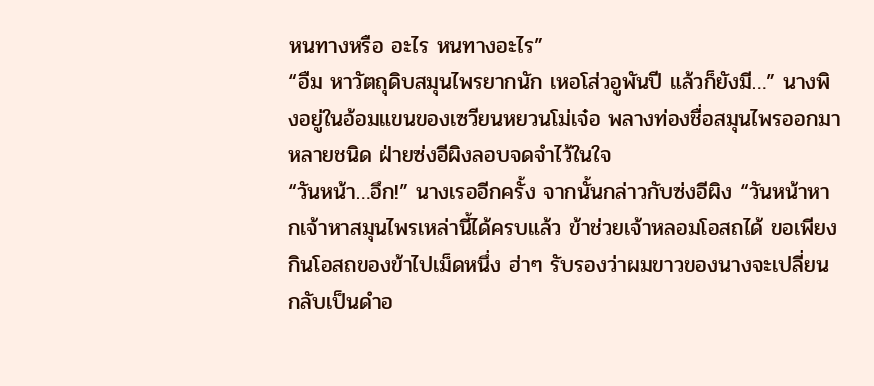หนทางหรือ อะไร หนทางอะไร”
“อืม หาวัตถุดิบสมุนไพรยากนัก เหอโส่วอูพันปี แล้วก็ยังมี…” นางพิงอยู่ในอ้อมแขนของเซวียนหยวนโม่เจ๋อ พลางท่องชื่อสมุนไพรออกมาหลายชนิด ฝ่ายซ่งอีผิงลอบจดจำไว้ในใจ
“วันหน้า…อึก!” นางเรออีกครั้ง จากนั้นกล่าวกับซ่งอีผิง “วันหน้าหากเจ้าหาสมุนไพรเหล่านี้ได้ครบแล้ว ข้าช่วยเจ้าหลอมโอสถได้ ขอเพียงกินโอสถของข้าไปเม็ดหนึ่ง ฮ่าๆ รับรองว่าผมขาวของนางจะเปลี่ยนกลับเป็นดำอ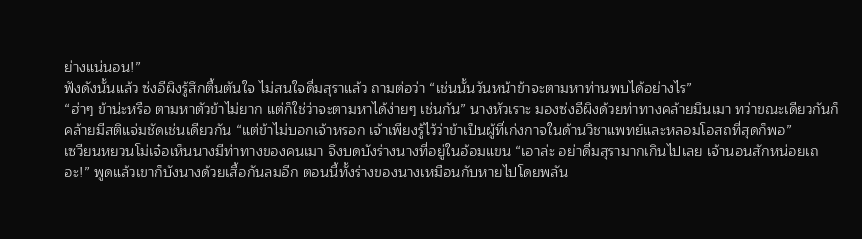ย่างแน่นอน!”
ฟังดังนั้นแล้ว ซ่งอีผิงรู้สึกตื้นตันใจ ไม่สนใจดื่มสุราแล้ว ถามต่อว่า “เช่นนั้นวันหน้าข้าจะตามหาท่านพบได้อย่างไร”
“ฮ่าๆ ข้าน่ะหรือ ตามหาตัวข้าไม่ยาก แต่ก็ใช่ว่าจะตามหาได้ง่ายๆ เช่นกัน” นางหัวเราะ มองซ่งอีผิงด้วยท่าทางคล้ายมึนเมา ทว่าขณะเดียวกันก็คล้ายมีสติแจ่มชัดเช่นเดียวกัน “แต่ข้าไม่บอกเจ้าหรอก เจ้าเพียงรู้ไว้ว่าข้าเป็นผู้ที่เก่งกาจในด้านวิชาแพทย์และหลอมโอสถที่สุดก็พอ”
เซวียนหยวนโม่เจ๋อเห็นนางมีท่าทางของคนเมา จึงบดบังร่างนางที่อยู่ในอ้อมแขน “เอาล่ะ อย่าดื่มสุรามากเกินไปเลย เจ้านอนสักหน่อยเถอะ!” พูดแล้วเขาก็บังนางด้วยเสื้อกันลมอีก ตอนนี้ทั้งร่างของนางเหมือนกับหายไปโดยพลัน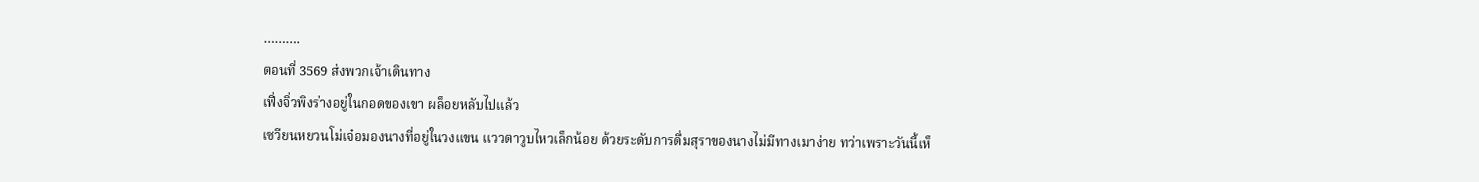……….
ตอนที่ 3569 ส่งพวกเจ้าเดินทาง
เฟิ่งจิ่วพิงร่างอยู่ในกอดของเขา ผล็อยหลับไปแล้ว
เซวียนหยวนโม่เจ๋อมองนางที่อยู่ในวงแขน แววตาวูบไหวเล็กน้อย ด้วยระดับการดื่มสุราของนางไม่มีทางเมาง่าย ทว่าเพราะวันนี้เห็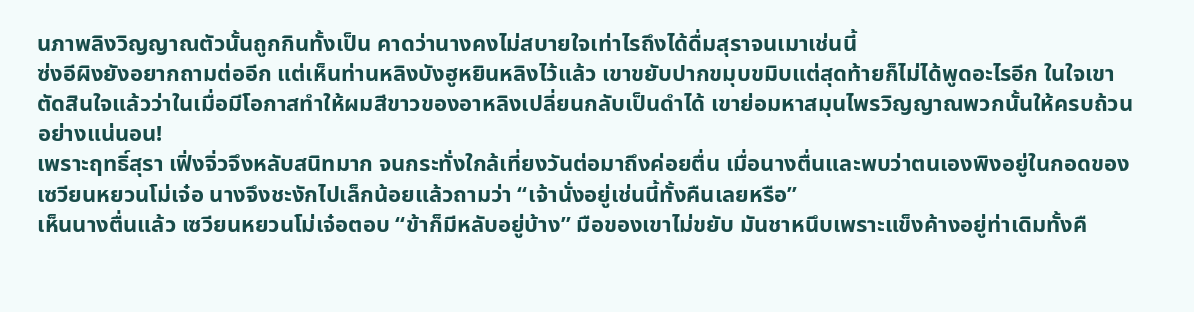นภาพลิงวิญญาณตัวนั้นถูกกินทั้งเป็น คาดว่านางคงไม่สบายใจเท่าไรถึงได้ดื่มสุราจนเมาเช่นนี้
ซ่งอีผิงยังอยากถามต่ออีก แต่เห็นท่านหลิงบังฮูหยินหลิงไว้แล้ว เขาขยับปากขมุบขมิบแต่สุดท้ายก็ไม่ได้พูดอะไรอีก ในใจเขาตัดสินใจแล้วว่าในเมื่อมีโอกาสทำให้ผมสีขาวของอาหลิงเปลี่ยนกลับเป็นดำได้ เขาย่อมหาสมุนไพรวิญญาณพวกนั้นให้ครบถ้วนอย่างแน่นอน!
เพราะฤทธิ์สุรา เฟิ่งจิ่วจึงหลับสนิทมาก จนกระทั่งใกล้เที่ยงวันต่อมาถึงค่อยตื่น เมื่อนางตื่นและพบว่าตนเองพิงอยู่ในกอดของเซวียนหยวนโม่เจ๋อ นางจึงชะงักไปเล็กน้อยแล้วถามว่า “เจ้านั่งอยู่เช่นนี้ทั้งคืนเลยหรือ”
เห็นนางตื่นแล้ว เซวียนหยวนโม่เจ๋อตอบ “ข้าก็มีหลับอยู่บ้าง” มือของเขาไม่ขยับ มันชาหนึบเพราะแข็งค้างอยู่ท่าเดิมทั้งคื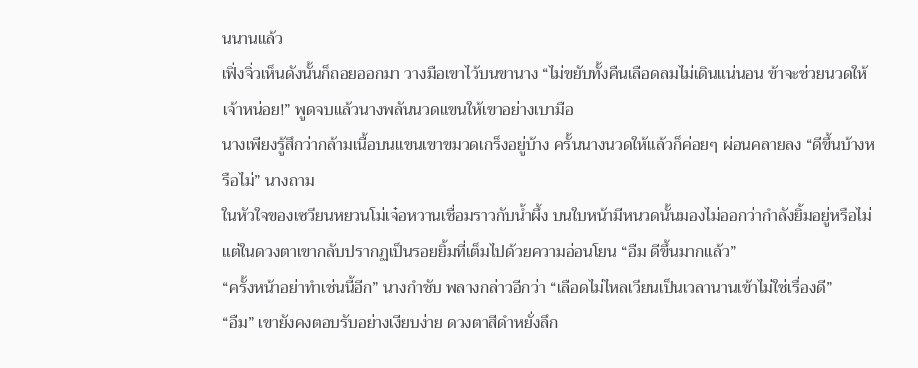นนานแล้ว
เฟิ่งจิ่วเห็นดังนั้นก็ถอยออกมา วางมือเขาไว้บนขานาง “ไม่ขยับทั้งคืนเลือดลมไม่เดินแน่นอน ข้าจะช่วยนวดให้เจ้าหน่อย!” พูดจบแล้วนางพลันนวดแขนให้เขาอย่างเบามือ
นางเพียงรู้สึกว่ากล้ามเนื้อบนแขนเขาขมวดเกร็งอยู่บ้าง ครั้นนางนวดให้แล้วก็ค่อยๆ ผ่อนคลายลง “ดีขึ้นบ้างหรือไม่” นางถาม
ในหัวใจของเซวียนหยวนโม่เจ๋อหวานเชื่อมราวกับน้ำผึ้ง บนใบหน้ามีหนวดนั้นมองไม่ออกว่ากำลังยิ้มอยู่หรือไม่ แต่ในดวงตาเขากลับปรากฏเป็นรอยยิ้มที่เต็มไปด้วยความอ่อนโยน “อืม ดีขึ้นมากแล้ว”
“ครั้งหน้าอย่าทำเช่นนี้อีก” นางกำชับ พลางกล่าวอีกว่า “เลือดไม่ไหลเวียนเป็นเวลานานเข้าไม่ใช่เรื่องดี”
“อืม” เขายังคงตอบรับอย่างเงียบง่าย ดวงตาสีดำหยั่งลึก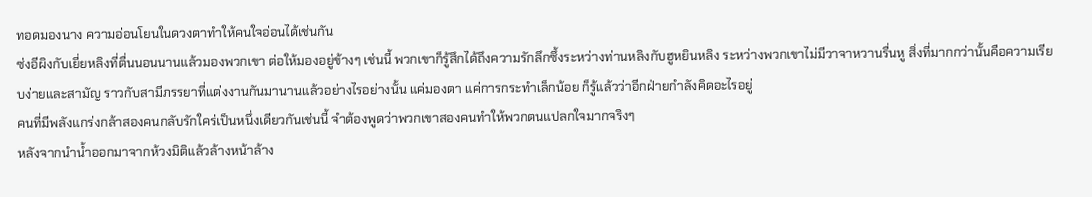ทอดมองนาง ความอ่อนโยนในดวงตาทำให้คนใจอ่อนได้เช่นกัน
ซ่งอีผิงกับเยี่ยหลิงที่ตื่นนอนนานแล้วมองพวกเขา ต่อให้มองอยู่ข้างๆ เช่นนี้ พวกเขาก็รู้สึกได้ถึงความรักลึกซึ้งระหว่างท่านหลิงกับฮูหยินหลิง ระหว่างพวกเขาไม่มีวาจาหวานรื่นหู สิ่งที่มากกว่านั้นคือความเรียบง่ายและสามัญ ราวกับสามีภรรยาที่แต่งงานกันมานานแล้วอย่างไรอย่างนั้น แค่มองตา แค่การกระทำเล็กน้อย ก็รู้แล้วว่าอีกฝ่ายกำลังคิดอะไรอยู่
คนที่มีพลังแกร่งกล้าสองคนกลับรักใคร่เป็นหนึ่งเดียวกันเช่นนี้ จำต้องพูดว่าพวกเขาสองคนทำให้พวกตนแปลกใจมากจริงๆ
หลังจากนำน้ำออกมาจากห้วงมิติแล้วล้างหน้าล้าง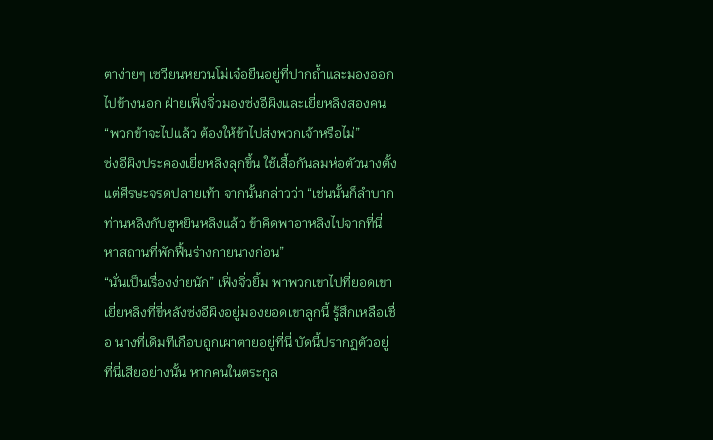ตาง่ายๆ เซวียนหยวนโม่เจ๋อยืนอยู่ที่ปากถ้ำและมองออกไปข้างนอก ฝ่ายเฟิ่งจิ่วมองซ่งอีผิงและเยี่ยหลิงสองคน
“พวกข้าจะไปแล้ว ต้องให้ข้าไปส่งพวกเจ้าหรือไม่”
ซ่งอีผิงประคองเยี่ยหลิงลุกขึ้น ใช้เสื้อกันลมห่อตัวนางตั้งแต่ศีรษะจรดปลายเท้า จากนั้นกล่าวว่า “เช่นนั้นก็ลำบากท่านหลิงกับฮูหยินหลิงแล้ว ข้าคิดพาอาหลิงไปจากที่นี่ หาสถานที่พักฟื้นร่างกายนางก่อน”
“นั่นเป็นเรื่องง่ายนัก” เฟิ่งจิ่วยิ้ม พาพวกเขาไปที่ยอดเขา
เยี่ยหลิงที่ขี่หลังซ่งอีผิงอยู่มองยอดเขาลูกนี้ รู้สึกเหลือเชื่อ นางที่เดิมทีเกือบถูกเผาตายอยู่ที่นี่ บัดนี้ปรากฏตัวอยู่ที่นี่เสียอย่างนั้น หากคนในตระกูล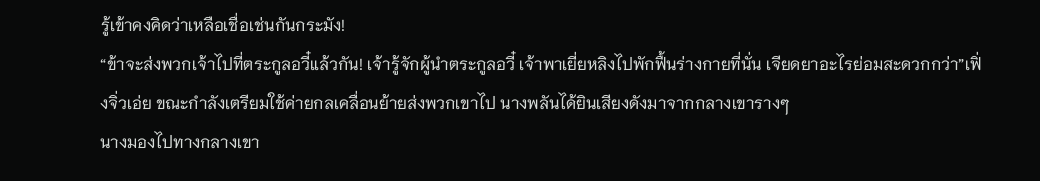รู้เข้าคงคิดว่าเหลือเชื่อเช่นกันกระมัง!
“ข้าจะส่งพวกเจ้าไปที่ตระกูลอวี๋แล้วกัน! เจ้ารู้จักผู้นำตระกูลอวี๋ เจ้าพาเยี่ยหลิงไปพักฟื้นร่างกายที่นั่น เจียดยาอะไรย่อมสะดวกกว่า”เฟิ่งจิ่วเอ่ย ขณะกำลังเตรียมใช้ค่ายกลเคลื่อนย้ายส่งพวกเขาไป นางพลันได้ยินเสียงดังมาจากกลางเขารางๆ
นางมองไปทางกลางเขา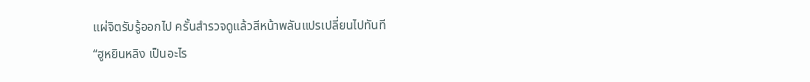แผ่จิตรับรู้ออกไป ครั้นสำรวจดูแล้วสีหน้าพลันแปรเปลี่ยนไปทันที
“ฮูหยินหลิง เป็นอะไร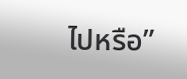ไปหรือ”